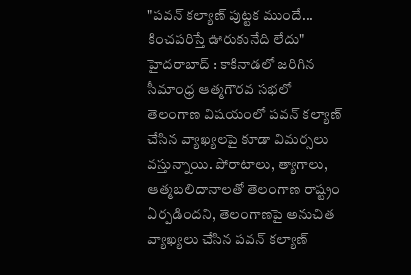"పవన్ కల్యాణ్ పుట్టక ముందే... కించపరిస్తే ఊరుకునేది లేదు"
హైదరాబాద్ : కాకినాడలో జరిగిన సీమాంధ్ర ఆత్మగౌరవ సభలో తెలంగాణ విషయంలో పవన్ కల్యాణ్ చేసిన వ్యాఖ్యలపై కూడా విమర్సలు వస్తున్నాయి. పోరాటాలు, త్యాగాలు, ఆత్మబలిదానాలతో తెలంగాణ రాష్ట్రం ఏర్పడిందని, తెలంగాణపై అనుచిత వ్యాఖ్యలు చేసిన పవన్ కల్యాణ్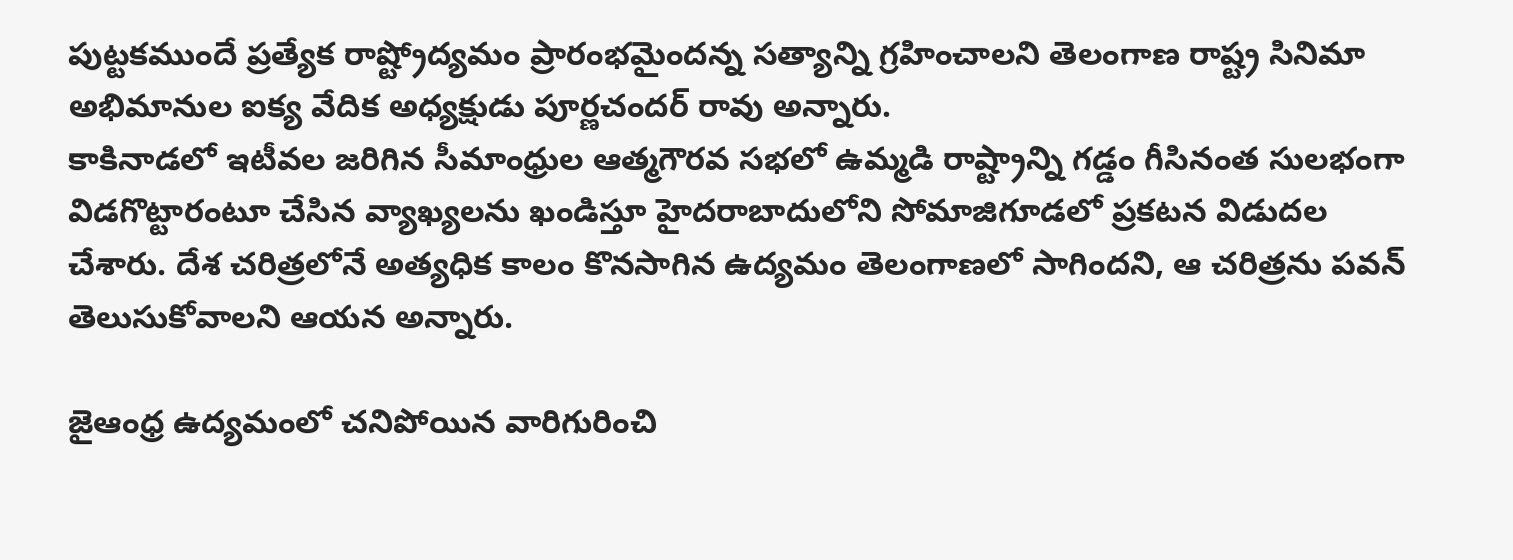పుట్టకముందే ప్రత్యేక రాష్ట్రోద్యమం ప్రారంభమైందన్న సత్యాన్ని గ్రహించాలని తెలంగాణ రాష్ట్ర సినిమా అభిమానుల ఐక్య వేదిక అధ్యక్షుడు పూర్ణచందర్ రావు అన్నారు.
కాకినాడలో ఇటీవల జరిగిన సీమాంధ్రుల ఆత్మగౌరవ సభలో ఉమ్మడి రాష్ట్రాన్ని గడ్డం గీసినంత సులభంగా విడగొట్టారంటూ చేసిన వ్యాఖ్యలను ఖండిస్తూ హైదరాబాదులోని సోమాజిగూడలో ప్రకటన విడుదల చేశారు. దేశ చరిత్రలోనే అత్యధిక కాలం కొనసాగిన ఉద్యమం తెలంగాణలో సాగిందని, ఆ చరిత్రను పవన్ తెలుసుకోవాలని ఆయన అన్నారు.

జైఆంధ్ర ఉద్యమంలో చనిపోయిన వారిగురించి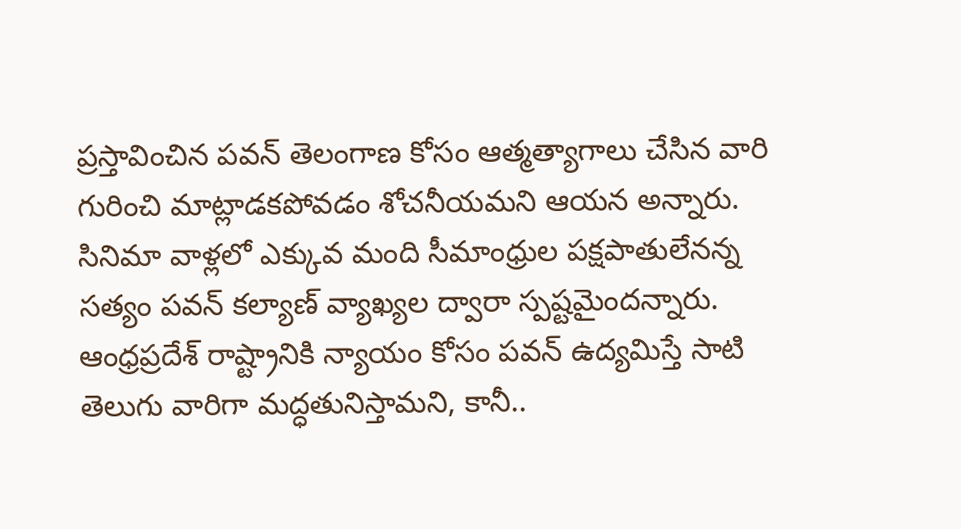ప్రస్తావించిన పవన్ తెలంగాణ కోసం ఆత్మత్యాగాలు చేసిన వారి గురించి మాట్లాడకపోవడం శోచనీయమని ఆయన అన్నారు. సినిమా వాళ్లలో ఎక్కువ మంది సీమాంధ్రుల పక్షపాతులేనన్న సత్యం పవన్ కల్యాణ్ వ్యాఖ్యల ద్వారా స్పష్టమైందన్నారు.
ఆంధ్రప్రదేశ్ రాష్ట్రానికి న్యాయం కోసం పవన్ ఉద్యమిస్తే సాటి తెలుగు వారిగా మద్ధతునిస్తామని, కానీ..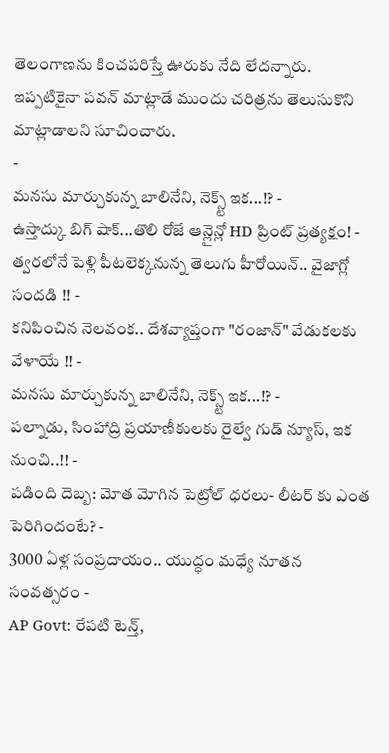తెలంగాణను కించపరిస్తే ఊరుకు నేది లేదన్నారు. ఇప్పటికైనా పవన్ మాట్లాడే ముందు చరిత్రను తెలుసుకొని మాట్లాడాలని సూచించారు.
-
మనసు మార్చుకున్న బాలినేని, నెక్స్ట్ ఇక...!? -
ఉస్తాద్కు బిగ్ షాక్...తొలి రోజే ఆన్లైన్లో HD ప్రింట్ ప్రత్యక్షం! -
త్వరలోనే పెళ్లి పీటలెక్కనున్న తెలుగు హీరోయిన్.. వైజాగ్లో సందడి !! -
కనిపించిన నెలవంక.. దేశవ్యాప్తంగా "రంజాన్" వేడుకలకు వేళాయే !! -
మనసు మార్చుకున్న బాలినేని, నెక్స్ట్ ఇక...!? -
పల్నాడు, సింహాద్రి ప్రయాణీకులకు రైల్వే గుడ్ న్యూస్, ఇక నుంచి..!! -
పడింది దెబ్బ: మోత మోగిన పెట్రోల్ ధరలు- లీటర్ కు ఎంత పెరిగిందంటే? -
3000 ఏళ్ల సంప్రదాయం.. యుద్ధం మధ్యే నూతన సంవత్సరం -
AP Govt: రేపటి టెన్త్,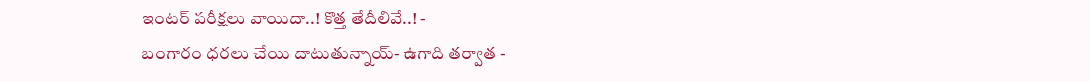ఇంటర్ పరీక్షలు వాయిదా..! కొత్త తేదీలివే..! -
బంగారం ధరలు చేయి దాటుతున్నాయ్- ఉగాది తర్వాత -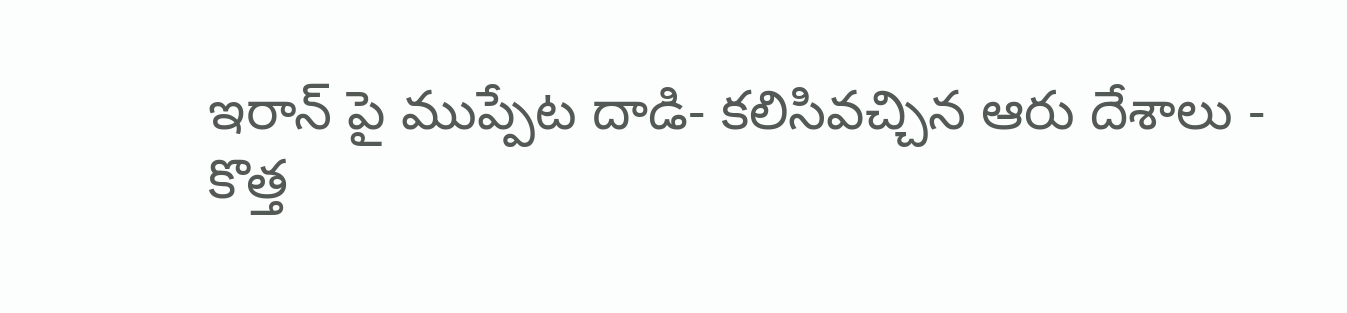ఇరాన్ పై ముప్పేట దాడి- కలిసివచ్చిన ఆరు దేశాలు -
కొత్త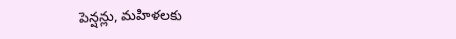పెన్షన్లు, మహిళలకు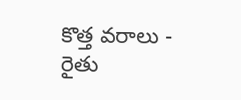కొత్త వరాలు - రైతు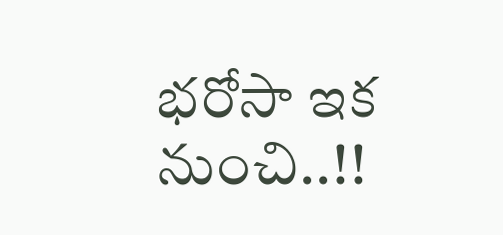భరోసా ఇక నుంచి..!!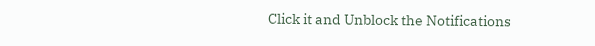Click it and Unblock the Notifications